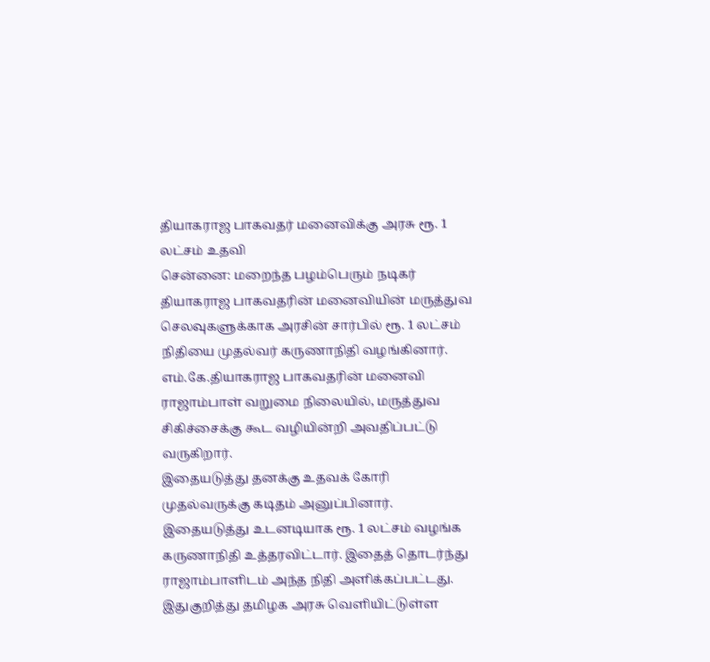தியாகராஜ பாகவதர் மனைவிக்கு அரசு ரூ. 1 லட்சம் உதவி
சென்னை: மறைந்த பழம்பெரும் நடிகர் தியாகராஜ பாகவதரின் மனைவியின் மருத்துவ செலவுகளுக்காக அரசின் சார்பில் ரூ. 1 லட்சம் நிதியை முதல்வர் கருணாநிதி வழங்கினார்.
எம்.கே.தியாகராஜ பாகவதரின் மனைவி ராஜாம்பாள் வறுமை நிலையில், மருத்துவ சிகிச்சைக்கு கூட வழியின்றி அவதிப்பட்டு வருகிறார்.
இதையடுத்து தனக்கு உதவக் கோரி முதல்வருக்கு கடிதம் அனுப்பினார். இதையடுத்து உடனடியாக ரூ. 1 லட்சம் வழங்க கருணாநிதி உத்தரவிட்டார். இதைத் தொடர்ந்து ராஜாம்பாளிடம் அந்த நிதி அளிக்கப்பட்டது.
இதுகுறித்து தமிழக அரசு வெளியிட்டுள்ள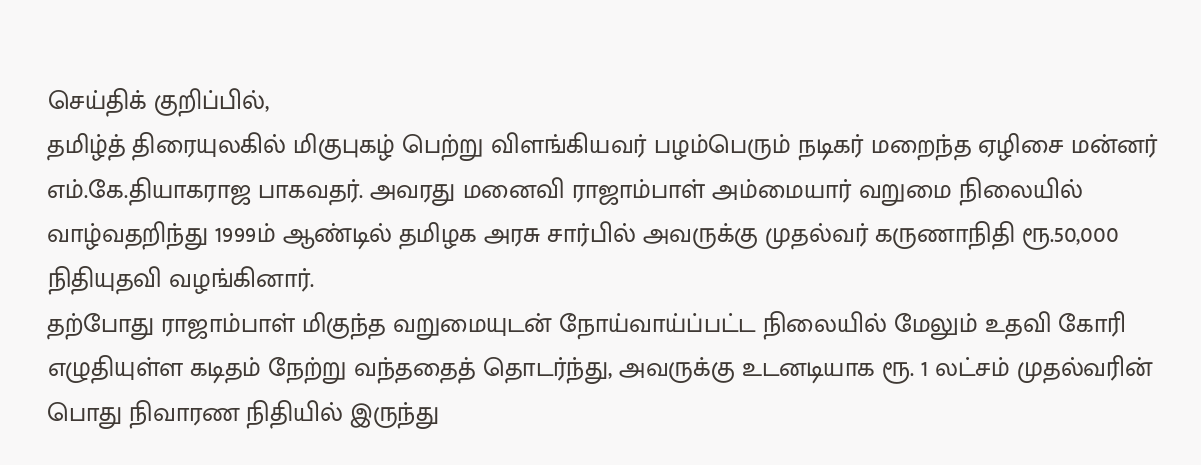செய்திக் குறிப்பில்,
தமிழ்த் திரையுலகில் மிகுபுகழ் பெற்று விளங்கியவர் பழம்பெரும் நடிகர் மறைந்த ஏழிசை மன்னர் எம்.கே.தியாகராஜ பாகவதர். அவரது மனைவி ராஜாம்பாள் அம்மையார் வறுமை நிலையில் வாழ்வதறிந்து 1999ம் ஆண்டில் தமிழக அரசு சார்பில் அவருக்கு முதல்வர் கருணாநிதி ரூ.50,000 நிதியுதவி வழங்கினார்.
தற்போது ராஜாம்பாள் மிகுந்த வறுமையுடன் நோய்வாய்ப்பட்ட நிலையில் மேலும் உதவி கோரி எழுதியுள்ள கடிதம் நேற்று வந்ததைத் தொடர்ந்து, அவருக்கு உடனடியாக ரூ. 1 லட்சம் முதல்வரின் பொது நிவாரண நிதியில் இருந்து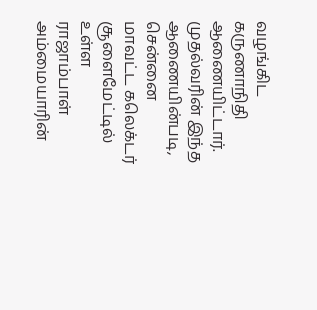வழங்கிட கருணாநிதி ஆணையிட்டார்.
முதல்வரின் இந்த ஆணையின்படி, சென்னை மாவட்ட கலெக்டர் சூளைமேட்டில் உள்ள ராஜாம்பாள் அம்மையாரின்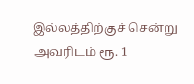இல்லத்திற்குச் சென்று அவரிடம் ரூ. 1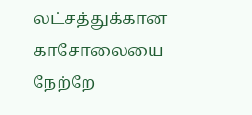லட்சத்துக்கான காசோலையை நேற்றே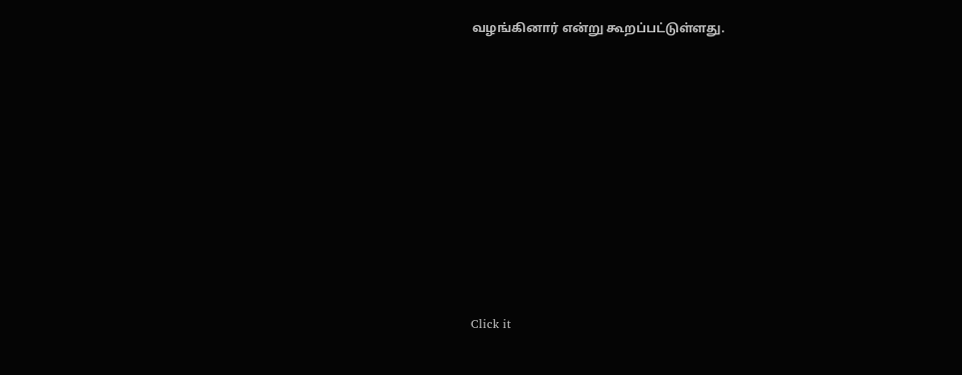வழங்கினார் என்று கூறப்பட்டுள்ளது.












Click it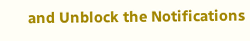and Unblock the Notifications